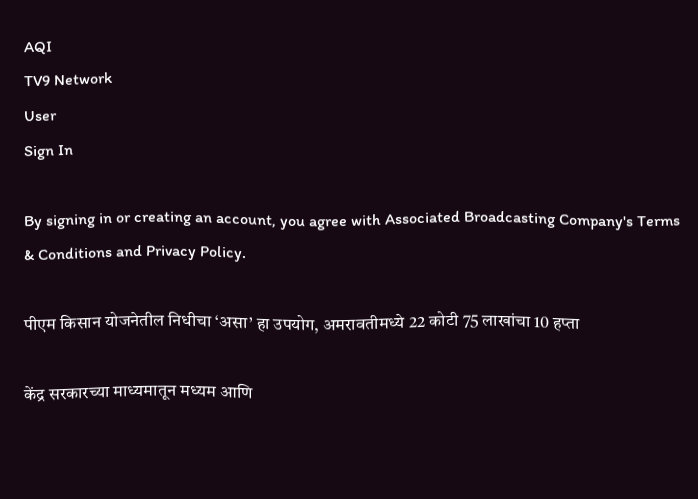AQI
TV9 Network
User
Sign In

By signing in or creating an account, you agree with Associated Broadcasting Company's Terms & Conditions and Privacy Policy.

पीएम किसान योजनेतील निधीचा ‘असा’ हा उपयोग, अमरावतीमध्ये 22 कोटी 75 लाखांचा 10 हप्ता

केंद्र सरकारच्या माध्यमातून मध्यम आणि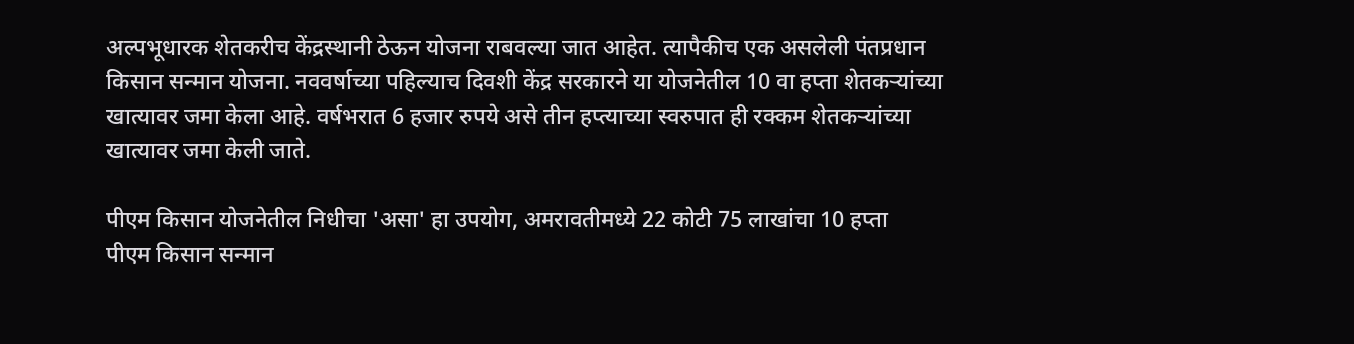अल्पभूधारक शेतकरीच केंद्रस्थानी ठेऊन योजना राबवल्या जात आहेत. त्यापैकीच एक असलेली पंतप्रधान किसान सन्मान योजना. नववर्षाच्या पहिल्याच दिवशी केंद्र सरकारने या योजनेतील 10 वा हप्ता शेतकऱ्यांच्या खात्यावर जमा केला आहे. वर्षभरात 6 हजार रुपये असे तीन हप्त्याच्या स्वरुपात ही रक्कम शेतकऱ्यांच्या खात्यावर जमा केली जाते.

पीएम किसान योजनेतील निधीचा 'असा' हा उपयोग, अमरावतीमध्ये 22 कोटी 75 लाखांचा 10 हप्ता
पीएम किसान सन्मान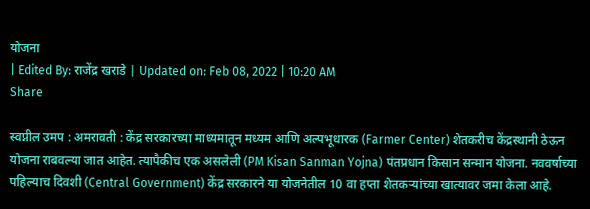योजना
| Edited By: राजेंद्र खराडे | Updated on: Feb 08, 2022 | 10:20 AM
Share

स्वप्नील उमप : अमरावती : केंद्र सरकारच्या माध्यमातून मध्यम आणि अल्पभूधारक (Farmer Center) शेतकरीच केंद्रस्थानी ठेऊन योजना राबवल्या जात आहेत. त्यापैकीच एक असलेली (PM Kisan Sanman Yojna) पंतप्रधान किसान सन्मान योजना. नववर्षाच्या पहिल्याच दिवशी (Central Government) केंद्र सरकारने या योजनेतील 10 वा हप्ता शेतकऱ्यांच्या खात्यावर जमा केला आहे.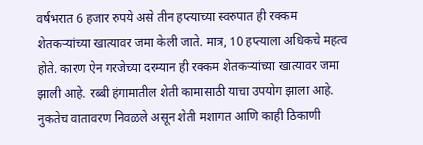वर्षभरात 6 हजार रुपये असे तीन हप्त्याच्या स्वरुपात ही रक्कम शेतकऱ्यांच्या खात्यावर जमा केली जाते. मात्र, 10 हप्त्याला अधिकचे महत्व होते. कारण ऐन गरजेच्या दरम्यान ही रक्कम शेतकऱ्यांच्या खात्यावर जमा झाली आहे. रब्बी हंगामातील शेती कामासाठी याचा उपयोग झाला आहे. नुकतेच वातावरण निवळले असून शेती मशागत आणि काही ठिकाणी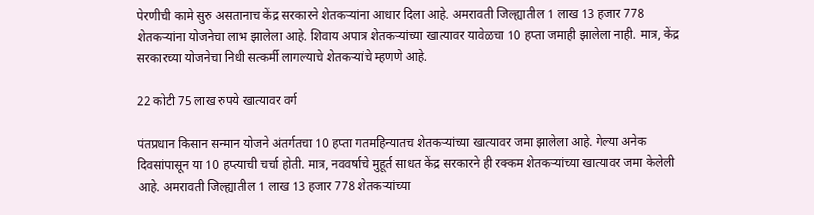पेरणीची कामे सुरु असतानाच केंद्र सरकारने शेतकऱ्यांना आधार दिला आहे. अमरावती जिल्ह्यातील 1 लाख 13 हजार 778 शेतकऱ्यांना योजनेचा लाभ झालेला आहे. शिवाय अपात्र शेतकऱ्यांच्या खात्यावर यावेळचा 10 हप्ता जमाही झालेला नाही. मात्र, केंद्र सरकारच्या योजनेचा निधी सत्कर्मी लागल्याचे शेतकऱ्यांचे म्हणणे आहे.

22 कोटी 75 लाख रुपये खात्यावर वर्ग

पंतप्रधान किसान सन्मान योजने अंतर्गतचा 10 हप्ता गतमहिन्यातच शेतकऱ्यांच्या खात्यावर जमा झालेला आहे. गेल्या अनेक दिवसांपासून या 10 हप्त्याची चर्चा होती. मात्र, नववर्षाचे मुहूर्त साधत केंद्र सरकारने ही रक्कम शेतकऱ्यांच्या खात्यावर जमा केलेली आहे. अमरावती जिल्ह्यातील 1 लाख 13 हजार 778 शेतकऱ्यांच्या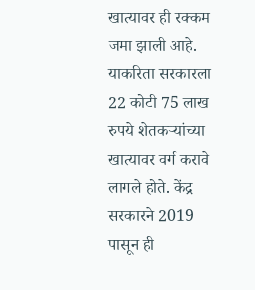खात्यावर ही रक्कम जमा झाली आहे. याकरिता सरकारला 22 कोटी 75 लाख रुपये शेतकऱ्यांच्या खात्यावर वर्ग करावे लागले होते. केंद्र सरकारने 2019 पासून ही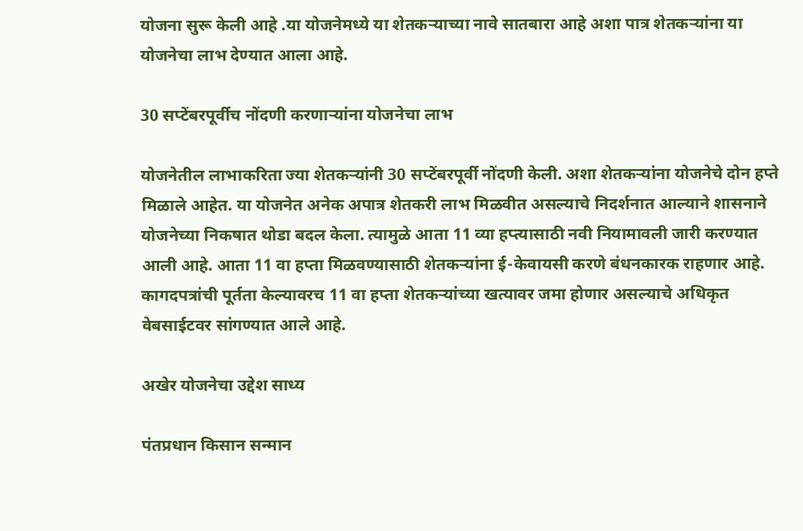योजना सुरू केली आहे .या योजनेमध्ये या शेतकऱ्याच्या नावे सातबारा आहे अशा पात्र शेतकऱ्यांना या योजनेचा लाभ देण्यात आला आहे.

30 सप्टेंबरपूर्वीच नोंदणी करणाऱ्यांना योजनेचा लाभ

योजनेतील लाभाकरिता ज्या शेतकऱ्यांनी 30 सप्टेंबरपूर्वी नोंदणी केली. अशा शेतकऱ्यांना योजनेचे दोन हप्ते मिळाले आहेत. या योजनेत अनेक अपात्र शेतकरी लाभ मिळवीत असल्याचे निदर्शनात आल्याने शासनाने योजनेच्या निकषात थोडा बदल केला. त्यामुळे आता 11 व्या हप्त्यासाठी नवी नियामावली जारी करण्यात आली आहे. आता 11 वा हप्ता मिळवण्यासाठी शेतकऱ्यांना ई-केवायसी करणे बंधनकारक राहणार आहे. कागदपत्रांची पूर्तता केल्यावरच 11 वा हप्ता शेतकऱ्यांच्या खत्यावर जमा होणार असल्याचे अधिकृत वेबसाईटवर सांगण्यात आले आहे.

अखेर योजनेचा उद्देश साध्य

पंतप्रधान किसान सन्मान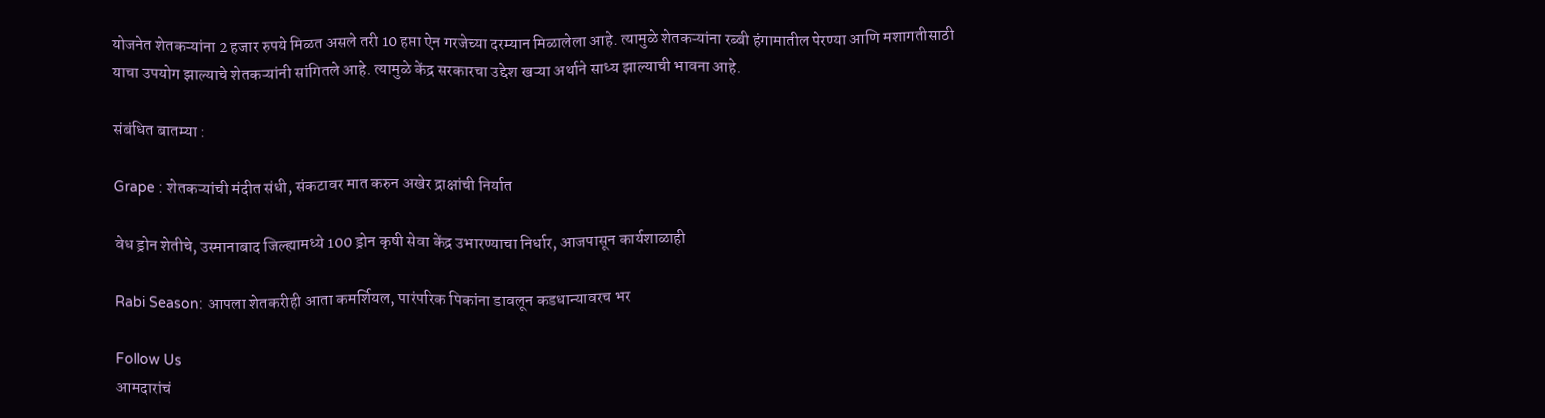योजनेत शेतकऱ्यांना 2 हजार रुपये मिळत असले तरी 10 हप्ता ऐन गरजेच्या दरम्यान मिळालेला आहे. त्यामुळे शेतकऱ्यांना रब्बी हंगामातील पेरण्या आणि मशागतीसाठी याचा उपयोग झाल्याचे शेतकऱ्यांनी सांगितले आहे. त्यामुळे केंद्र सरकारचा उद्देश खऱ्या अर्थाने साध्य झाल्याची भावना आहे.

संबंधित बातम्या :

Grape : शेतकऱ्यांची मंदीत संधी, संकटावर मात करुन अखेर द्राक्षांची निर्यात

वेध ड्रोन शेतीचे, उस्मानाबाद जिल्ह्यामध्ये 100 ड्रोन कृषी सेवा केंद्र उभारण्याचा निर्धार, आजपासून कार्यशाळाही

Rabi Season: आपला शेतकरीही आता कमर्शियल, पारंपरिक पिकांना डावलून कडधान्यावरच भर

Follow Us
आमदारांचं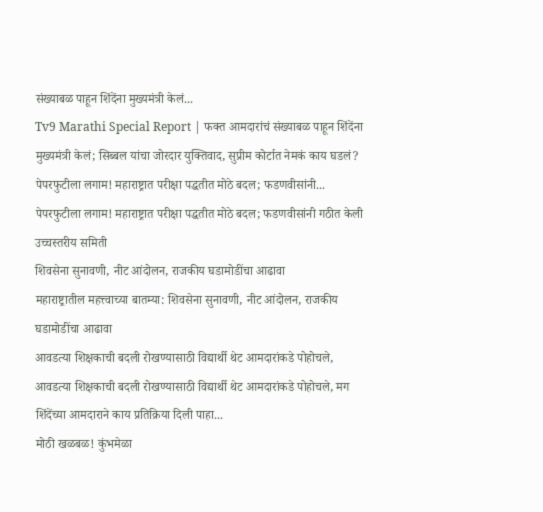संख्याबळ पाहून शिंदेंना मुख्यमंत्री केलं...
Tv9 Marathi Special Report | फक्त आमदारांचं संख्याबळ पाहून शिंदेंना मुख्यमंत्री केलं; सिब्बल यांचा जोरदार युक्तिवाद, सुप्रीम कोर्टात नेमकं काय घडलं?
पेपरफुटीला लगाम! महाराष्ट्रात परीक्षा पद्धतीत मोठे बदल; फडणवीसांनी...
पेपरफुटीला लगाम! महाराष्ट्रात परीक्षा पद्धतीत मोठे बदल; फडणवीसांनी गठीत केली उच्चस्तरीय समिती
शिवसेना सुनावणी, नीट आंदोलन, राजकीय घडामोडींचा आढावा
महाराष्ट्रातील महत्त्वाच्या बातम्या: शिवसेना सुनावणी, नीट आंदोलन, राजकीय घडामोडींचा आढावा
आवडत्या शिक्षकाची बदली रोखण्यासाठी विद्यार्थी थेट आमदारांकडे पोहोचले,
आवडत्या शिक्षकाची बदली रोखण्यासाठी विद्यार्थी थेट आमदारांकडे पोहोचले, मग शिंदेंच्या आमदाराने काय प्रतिक्रिया दिली पाहा...
मोठी खळबळ! कुंभमेळा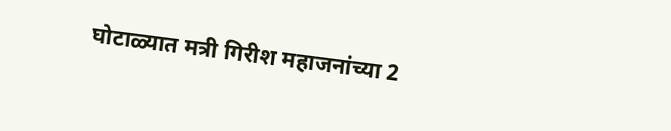घोटाळ्यात मत्री गिरीश महाजनांच्या 2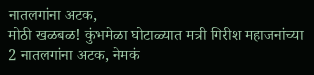नातलगांना अटक,
मोठी खळबळ! कुंभमेळा घोटाळ्यात मत्री गिरीश महाजनांच्या 2 नातलगांना अटक, नेमकं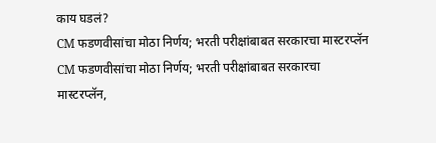काय घडलं?
CM फडणवीसांचा मोठा निर्णय; भरती परीक्षांबाबत सरकारचा मास्टरप्लॅन
CM फडणवीसांचा मोठा निर्णय; भरती परीक्षांबाबत सरकारचा मास्टरप्लॅन,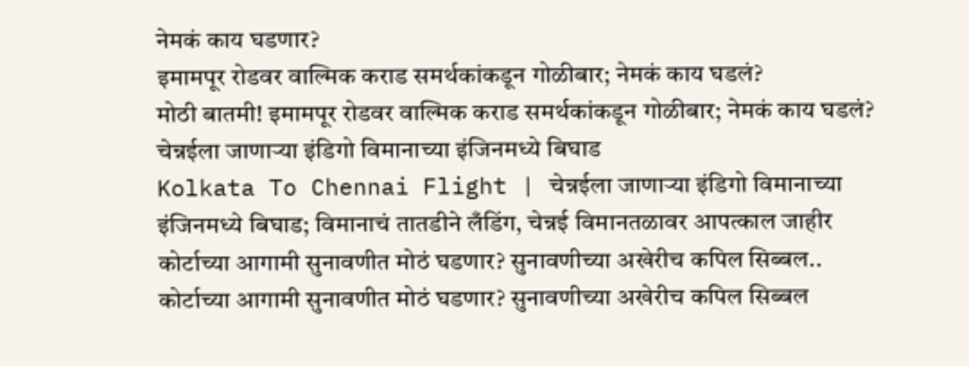नेमकं काय घडणार?
इमामपूर रोडवर वाल्मिक कराड समर्थकांकडून गोळीबार; नेमकं काय घडलं?
मोठी बातमी! इमामपूर रोडवर वाल्मिक कराड समर्थकांकडून गोळीबार; नेमकं काय घडलं?
चेन्नईला जाणाऱ्या इंडिगो विमानाच्या इंजिनमध्ये बिघाड
Kolkata To Chennai Flight | चेन्नईला जाणाऱ्या इंडिगो विमानाच्या इंजिनमध्ये बिघाड; विमानाचं तातडीने लँडिंग, चेन्नई विमानतळावर आपत्काल जाहीर
कोर्टाच्या आगामी सुनावणीत मोठं घडणार? सुनावणीच्या अखेरीच कपिल सिब्बल..
कोर्टाच्या आगामी सुनावणीत मोठं घडणार? सुनावणीच्या अखेरीच कपिल सिब्बल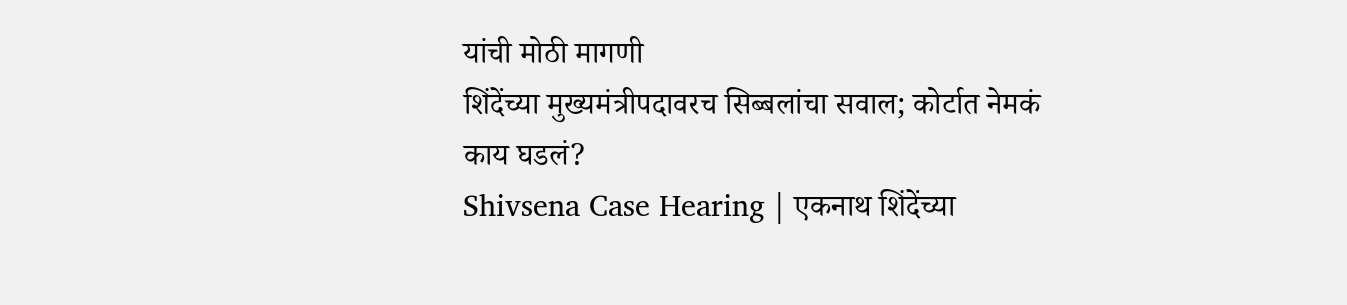यांची मोठी मागणी
शिंदेंच्या मुख्यमंत्रीपदावरच सिब्बलांचा सवाल; कोर्टात नेमकं काय घडलं?
Shivsena Case Hearing | एकनाथ शिंदेंच्या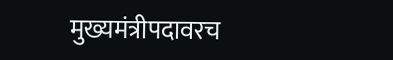मुख्यमंत्रीपदावरच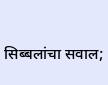सिब्बलांचा सवाल;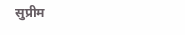सुप्रीम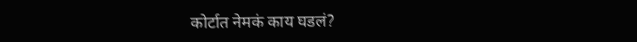कोर्टात नेमकं काय घडलं?